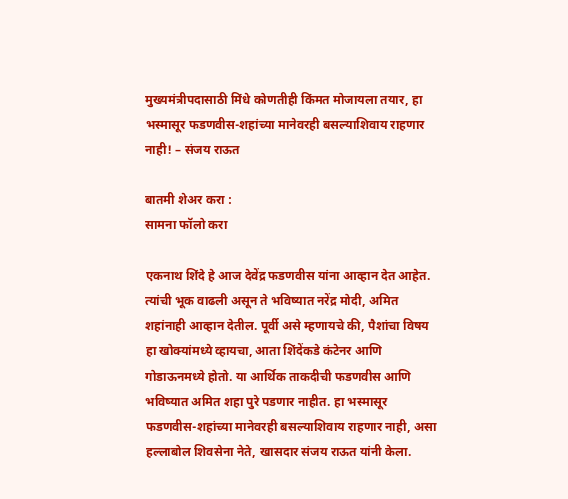मुख्यमंत्रीपदासाठी मिंधे कोणतीही किंमत मोजायला तयार, हा भस्मासूर फडणवीस-शहांच्या मानेवरही बसल्याशिवाय राहणार नाही! – संजय राऊत

बातमी शेअर करा :
सामना फॉलो करा

एकनाथ शिंदे हे आज देवेंद्र फडणवीस यांना आव्हान देत आहेत. त्यांची भूक वाढली असून ते भविष्यात नरेंद्र मोदी, अमित शहांनाही आव्हान देतील. पूर्वी असे म्हणायचे की, पैशांचा विषय हा खोक्यांमध्ये व्हायचा, आता शिंदेंकडे कंटेनर आणि गोडाऊनमध्ये होतो. या आर्थिक ताकदीची फडणवीस आणि भविष्यात अमित शहा पुरे पडणार नाहीत. हा भस्मासूर फडणवीस-शहांच्या मानेवरही बसल्याशिवाय राहणार नाही, असा हल्लाबोल शिवसेना नेते, खासदार संजय राऊत यांनी केला.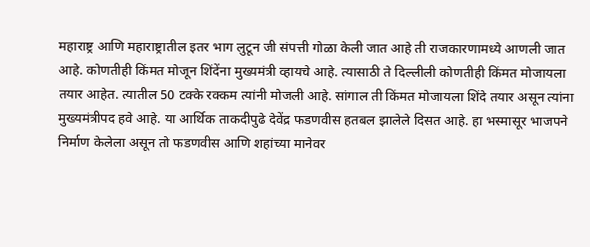महाराष्ट्र आणि महाराष्ट्रातील इतर भाग लुटून जी संपत्ती गोळा केली जात आहे ती राजकारणामध्ये आणली जात आहे. कोणतीही किंमत मोजून शिंदेंना मुख्यमंत्री व्हायचे आहे. त्यासाठी ते दिल्लीली कोणतीही किंमत मोजायला तयार आहेत. त्यातील 50 टक्के रक्कम त्यांनी मोजली आहे. सांगाल ती किंमत मोजायला शिंदे तयार असून त्यांना मुख्यमंत्रीपद हवे आहे. या आर्थिक ताकदीपुढे देवेंद्र फडणवीस हतबल झालेले दिसत आहे. हा भस्मासूर भाजपने निर्माण केलेला असून तो फडणवीस आणि शहांच्या मानेवर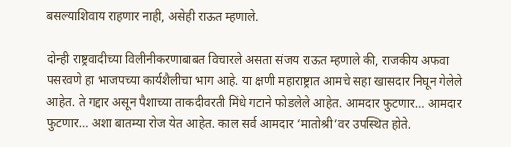बसल्याशिवाय राहणार नाही, असेही राऊत म्हणाले.

दोन्ही राष्ट्रवादीच्या विलीनीकरणाबाबत विचारले असता संजय राऊत म्हणाले की, राजकीय अफवा पसरवणे हा भाजपच्या कार्यशैलीचा भाग आहे. या क्षणी महाराष्ट्रात आमचे सहा खासदार निघून गेलेले आहेत. ते गद्दार असून पैशाच्या ताकदीवरती मिंधे गटाने फोडलेले आहेत. आमदार फुटणार… आमदार फुटणार… अशा बातम्या रोज येत आहेत. काल सर्व आमदार ‘मातोश्री’वर उपस्थित होते.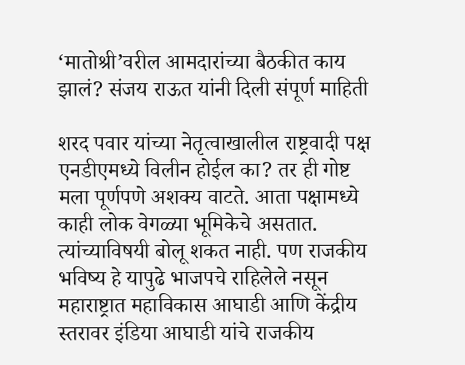‘मातोश्री’वरील आमदारांच्या बैठकीत काय झालं? संजय राऊत यांनी दिली संपूर्ण माहिती

शरद पवार यांच्या नेतृत्वाखालील राष्ट्रवादी पक्ष एनडीएमध्ये विलीन होईल का? तर ही गोष्ट मला पूर्णपणे अशक्य वाटते. आता पक्षामध्ये काही लोक वेगळ्या भूमिकेचे असतात. त्यांच्याविषयी बोलू शकत नाही. पण राजकीय भविष्य हे यापुढे भाजपचे राहिलेले नसून महाराष्ट्रात महाविकास आघाडी आणि केंद्रीय स्तरावर इंडिया आघाडी यांचे राजकीय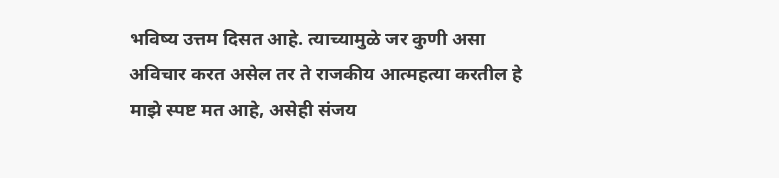भविष्य उत्तम दिसत आहे. त्याच्यामुळे जर कुणी असा अविचार करत असेल तर ते राजकीय आत्महत्या करतील हे माझे स्पष्ट मत आहे, असेही संजय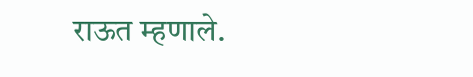राऊत म्हणाले.